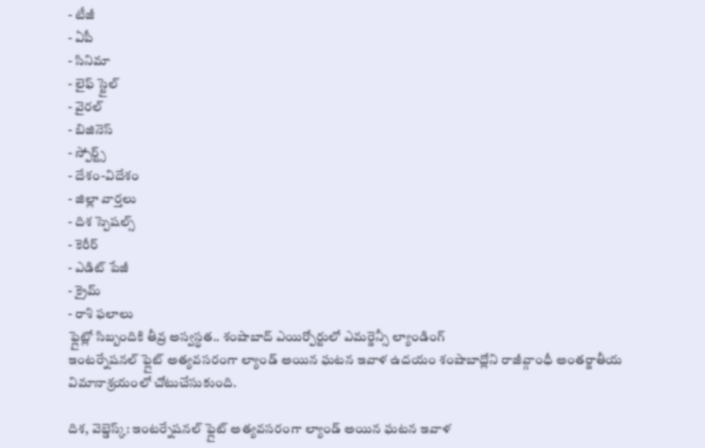- టీజీ
- ఏపీ
- సినిమా
- లైఫ్ స్టైల్
- వైరల్
- బిజినెస్
- స్పోర్ట్స్
- దేశం-విదేశం
- జిల్లా వార్తలు
- దిశ స్పెషల్స్
- కెరీర్
- ఎడిట్ పేజీ
- క్రైమ్
- రాశి ఫలాలు
ఫ్లైట్లో సిబ్బందికి తీవ్ర అస్వస్థత.. శంషాబాద్ ఎయిర్పోర్టులో ఎమర్జెన్సీ ల్యాండింగ్
ఇంటర్నేషనల్ ఫ్లైట్ అత్యవసరంగా ల్యాండ్ అయిన ఘటన ఇవాళ ఉదయం శంషాబాద్లోని రాజీవ్గాంధీ అంతర్జాతీయ విమానాశ్రయంలో చోటుచేసుకుంది.

దిశ, వెబ్డెస్క్: ఇంటర్నేషనల్ ఫ్లైట్ అత్యవసరంగా ల్యాండ్ అయిన ఘటన ఇవాళ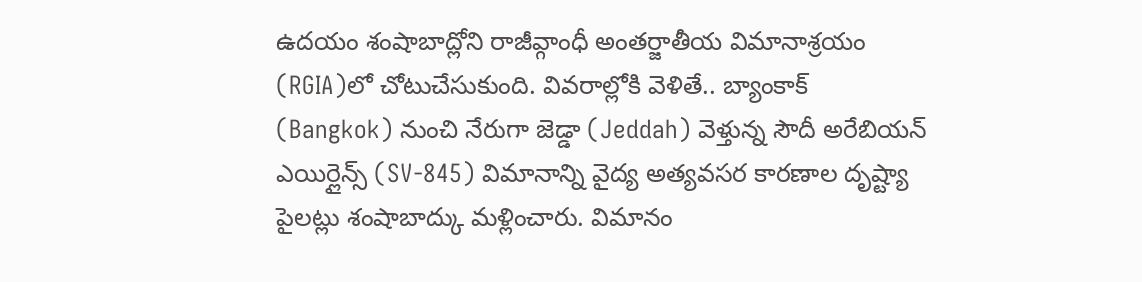ఉదయం శంషాబాద్లోని రాజీవ్గాంధీ అంతర్జాతీయ విమానాశ్రయం (RGIA)లో చోటుచేసుకుంది. వివరాల్లోకి వెళితే.. బ్యాంకాక్ (Bangkok) నుంచి నేరుగా జెడ్డా (Jeddah) వెళ్తున్న సౌదీ అరేబియన్ ఎయిర్లైన్స్ (SV-845) విమానాన్ని వైద్య అత్యవసర కారణాల దృష్ట్యా పైలట్లు శంషాబాద్కు మళ్లించారు. విమానం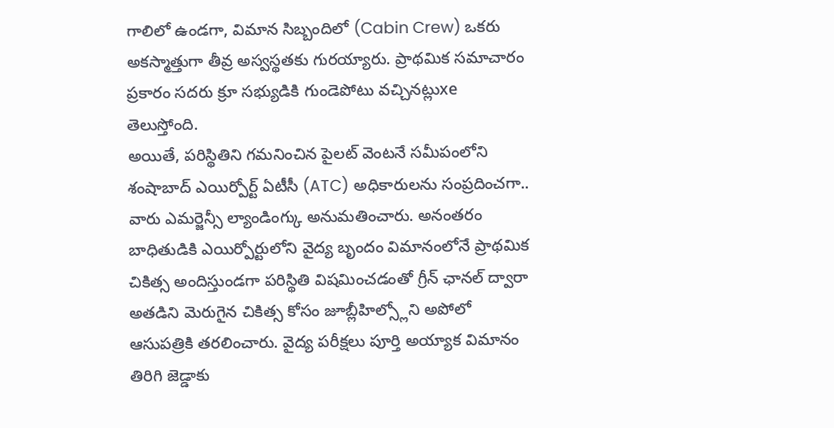గాలిలో ఉండగా, విమాన సిబ్బందిలో (Cabin Crew) ఒకరు అకస్మాత్తుగా తీవ్ర అస్వస్థతకు గురయ్యారు. ప్రాథమిక సమాచారం ప్రకారం సదరు క్రూ సభ్యుడికి గుండెపోటు వచ్చినట్లుxe తెలుస్తోంది.
అయితే, పరిస్థితిని గమనించిన పైలట్ వెంటనే సమీపంలోని శంషాబాద్ ఎయిర్పోర్ట్ ఏటీసీ (ATC) అధికారులను సంప్రదించగా.. వారు ఎమర్జెన్సీ ల్యాండింగ్కు అనుమతించారు. అనంతరం బాధితుడికి ఎయిర్పోర్టులోని వైద్య బృందం విమానంలోనే ప్రాథమిక చికిత్స అందిస్తుండగా పరిస్థితి విషమించడంతో గ్రీన్ ఛానల్ ద్వారా అతడిని మెరుగైన చికిత్స కోసం జూబ్లీహిల్స్లోని అపోలో ఆసుపత్రికి తరలించారు. వైద్య పరీక్షలు పూర్తి అయ్యాక విమానం తిరిగి జెడ్డాకు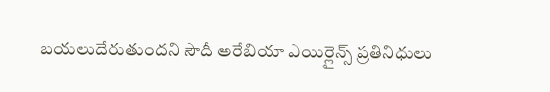బయలుదేరుతుందని సౌదీ అరేబియా ఎయిర్లైన్స్ ప్రతినిధులు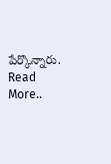పేర్కొన్నారు.
Read More..